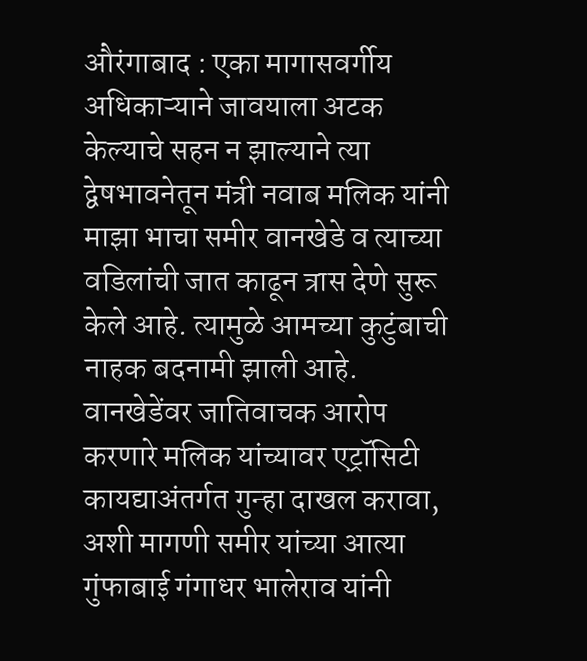औरंगाबाद : एका मागासवर्गीय अधिकाऱ्याने जावयाला अटक केल्याचे सहन न झाल्याने त्या द्वेषभावनेतून मंत्री नवाब मलिक यांनी माझा भाचा समीर वानखेडे व त्याच्या वडिलांची जात काढून त्रास देणे सुरू केले आहे. त्यामुळे आमच्या कुटुंबाची नाहक बदनामी झाली आहे. वानखेडेंवर जातिवाचक आरोप करणारे मलिक यांच्यावर एट्रॉसिटी कायद्याअंतर्गत गुन्हा दाखल करावा, अशी मागणी समीर यांच्या आत्या गुंफाबाई गंगाधर भालेराव यांनी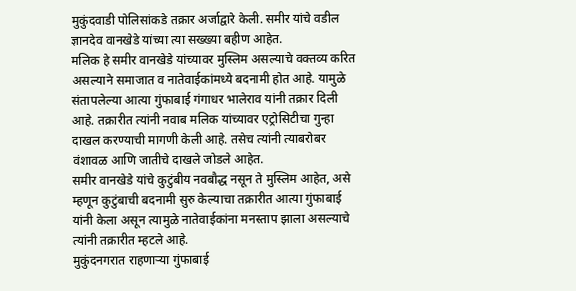मुकुंदवाडी पोलिसांकडे तक्रार अर्जाद्वारे केली. समीर यांचे वडील ज्ञानदेव वानखेडे यांच्या त्या सख्ख्या बहीण आहेत.
मलिक हे समीर वानखेडे यांच्यावर मुस्लिम असल्याचे वक्तव्य करित असल्याने समाजात व नातेवाईकांमध्ये बदनामी होत आहे. यामुळे संतापलेल्या आत्या गुंफाबाई गंगाधर भालेराव यांनी तक्रार दिली आहे. तक्रारीत त्यांनी नवाब मलिक यांच्यावर एट्रोसिटीचा गुन्हा दाखल करण्याची मागणी केली आहे. तसेच त्यांनी त्याबरोबर वंशावळ आणि जातीचे दाखले जोडले आहेत.
समीर वानखेडे यांचे कुटुंबीय नवबौद्ध नसून ते मुस्लिम आहेत, असे म्हणून कुटुंबाची बदनामी सुरु केल्याचा तक्रारीत आत्या गुंफाबाई यांनी केला असून त्यामुळे नातेवाईकांना मनस्ताप झाला असल्याचे त्यांनी तक्रारीत म्हटले आहे.
मुकुंदनगरात राहणाऱ्या गुंफाबाई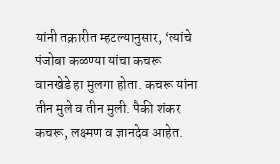यांनी तक्रारीत म्हटल्यानुसार, ‘त्यांचे पंजोबा कळण्या यांचा कचरू वानखेडे हा मुलगा होता. कचरू यांना तीन मुले व तीन मुली. पैकी शंकर कचरू, लक्ष्मण व ज्ञानदेव आहेत.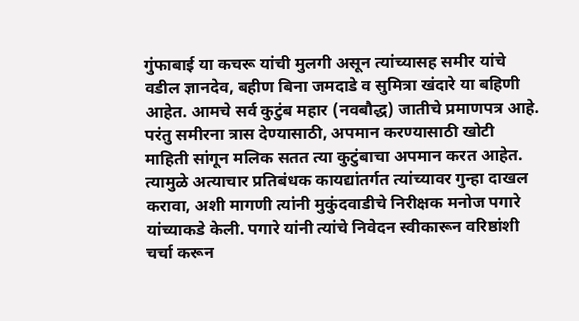गुंफाबाई या कचरू यांची मुलगी असून त्यांच्यासह समीर यांचे वडील ज्ञानदेव, बहीण बिना जमदाडे व सुमित्रा खंदारे या बहिणी आहेत. आमचे सर्व कुटुंब महार (नवबौद्ध) जातीचे प्रमाणपत्र आहे. परंतु समीरना त्रास देण्यासाठी, अपमान करण्यासाठी खोटी माहिती सांगून मलिक सतत त्या कुटुंबाचा अपमान करत आहेत. त्यामुळे अत्याचार प्रतिबंधक कायद्यांतर्गत त्यांच्यावर गुन्हा दाखल करावा, अशी मागणी त्यांनी मुकुंदवाडीचे निरीक्षक मनोज पगारे यांच्याकडे केली. पगारे यांनी त्यांचे निवेदन स्वीकारून वरिष्ठांशी चर्चा करून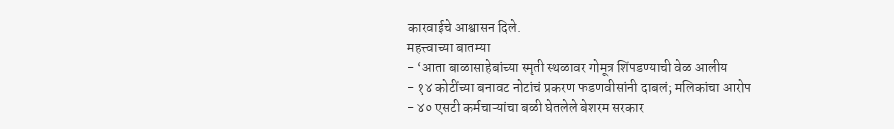कारवाईचे आश्वासन दिले.
महत्त्वाच्या बातम्या
- ‘आता बाळासाहेबांच्या स्मृती स्थळावर गोमूत्र शिंपडण्याची वेळ आलीय
- १४ कोटींच्या बनावट नोटांचं प्रकरण फडणवीसांनी दाबलं; मलिकांचा आरोप
- ४० एसटी कर्मचाऱ्यांचा बळी घेतलेले बेशरम सरकार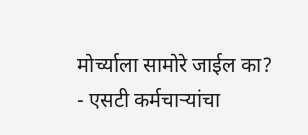मोर्च्याला सामोरे जाईल का?
- एसटी कर्मचाऱ्यांचा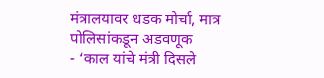मंत्रालयावर धडक मोर्चा, मात्र पोलिसांकडून अडवणूक
- ‘काल यांचे मंत्री दिसले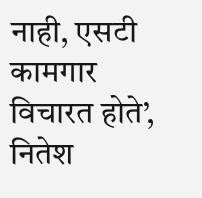नाही, एसटी कामगार विचारत होते’, नितेश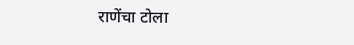राणेंचा टोला